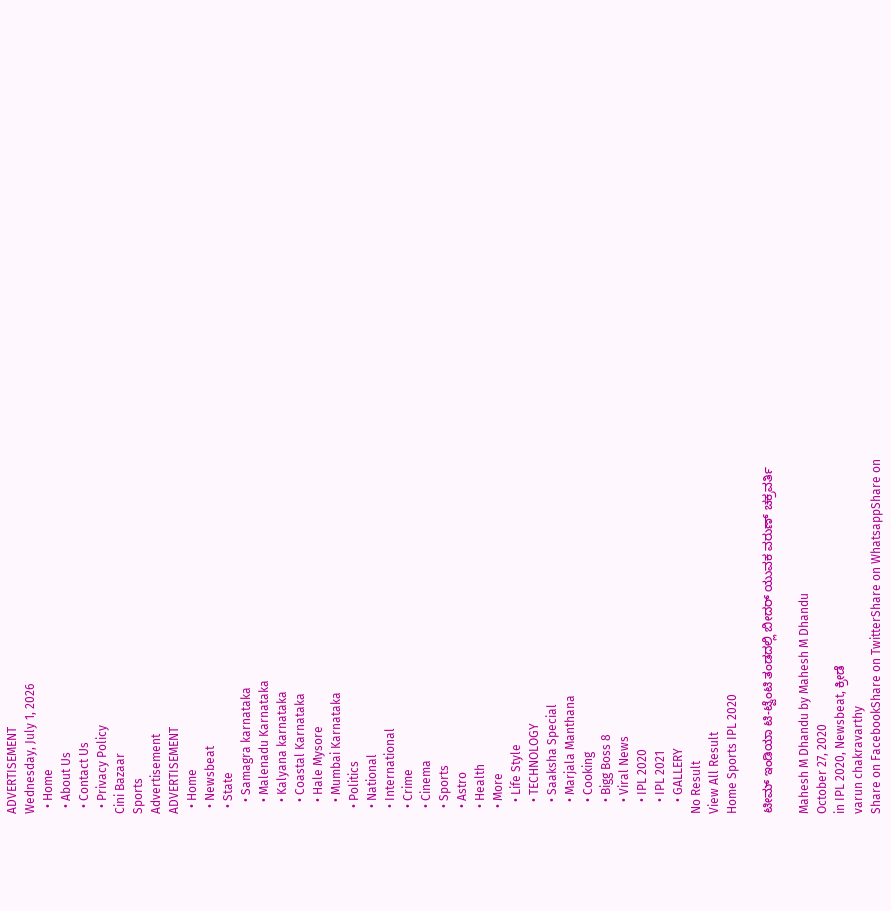ADVERTISEMENT
Wednesday, July 1, 2026
  • Home
  • About Us
  • Contact Us
  • Privacy Policy
Cini Bazaar
Sports
Advertisement
ADVERTISEMENT
  • Home
  • Newsbeat
  • State
    • Samagra karnataka
    • Malenadu Karnataka
    • Kalyana karnataka
    • Coastal Karnataka
    • Hale Mysore
    • Mumbai Karnataka
  • Politics
  • National
  • International
  • Crime
  • Cinema
  • Sports
  • Astro
  • Health
  • More
    • Life Style
    • TECHNOLOGY
    • Saaksha Special
    • Marjala Manthana
    • Cooking
    • Bigg Boss 8
    • Viral News
    • IPL 2020
    • IPL 2021
    • GALLERY
No Result
View All Result
Home Sports IPL 2020

ಟೀಮ್ ಇಂಡಿಯಾ ಟಿ-ಟ್ವೆಂಟಿ ತಂಡದಲ್ಲಿ ಬೀದರ್ ಯುವಕ ವರುಣ್ ಚಕ್ರವರ್ತಿ

Mahesh M Dhandu by Mahesh M Dhandu
October 27, 2020
in IPL 2020, Newsbeat, ಕ್ರೀಡೆ
varun chakravarthy
Share on FacebookShare on TwitterShare on WhatsappShare on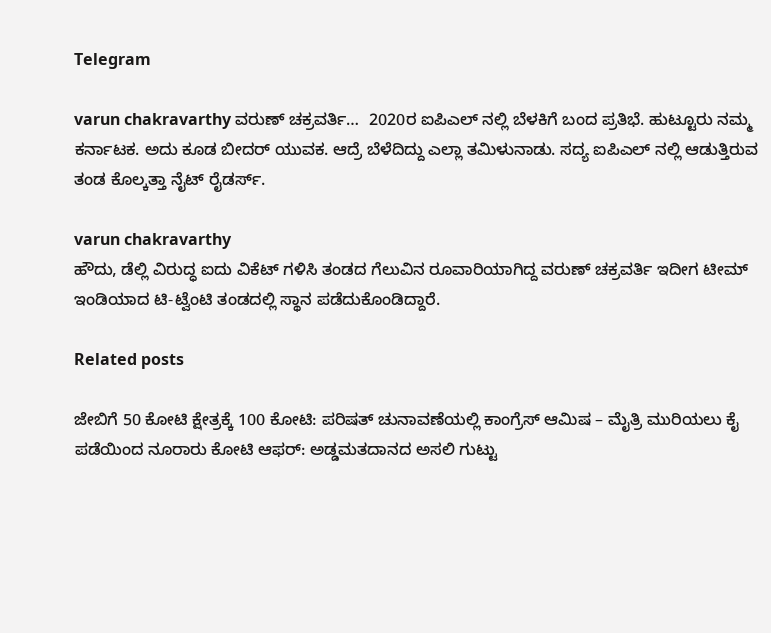Telegram

varun chakravarthy ವರುಣ್ ಚಕ್ರವರ್ತಿ…  2020ರ ಐಪಿಎಲ್ ನಲ್ಲಿ ಬೆಳಕಿಗೆ ಬಂದ ಪ್ರತಿಭೆ. ಹುಟ್ಟೂರು ನಮ್ಮ ಕರ್ನಾಟಕ. ಅದು ಕೂಡ ಬೀದರ್ ಯುವಕ. ಆದ್ರೆ ಬೆಳೆದಿದ್ದು ಎಲ್ಲಾ ತಮಿಳುನಾಡು. ಸದ್ಯ ಐಪಿಎಲ್ ನಲ್ಲಿ ಆಡುತ್ತಿರುವ ತಂಡ ಕೊಲ್ಕತ್ತಾ ನೈಟ್ ರೈಡರ್ಸ್.

varun chakravarthy
ಹೌದು, ಡೆಲ್ಲಿ ವಿರುದ್ಧ ಐದು ವಿಕೆಟ್ ಗಳಿಸಿ ತಂಡದ ಗೆಲುವಿನ ರೂವಾರಿಯಾಗಿದ್ದ ವರುಣ್ ಚಕ್ರವರ್ತಿ ಇದೀಗ ಟೀಮ್ ಇಂಡಿಯಾದ ಟಿ-ಟ್ವೆಂಟಿ ತಂಡದಲ್ಲಿ ಸ್ಥಾನ ಪಡೆದುಕೊಂಡಿದ್ದಾರೆ.

Related posts

ಜೇಬಿಗೆ 50 ಕೋಟಿ ಕ್ಷೇತ್ರಕ್ಕೆ 100 ಕೋಟಿ: ಪರಿಷತ್ ಚುನಾವಣೆಯಲ್ಲಿ ಕಾಂಗ್ರೆಸ್ ಆಮಿಷ – ಮೈತ್ರಿ ಮುರಿಯಲು ಕೈ ಪಡೆಯಿಂದ ನೂರಾರು ಕೋಟಿ ಆಫರ್: ಅಡ್ಡಮತದಾನದ ಅಸಲಿ ಗುಟ್ಟು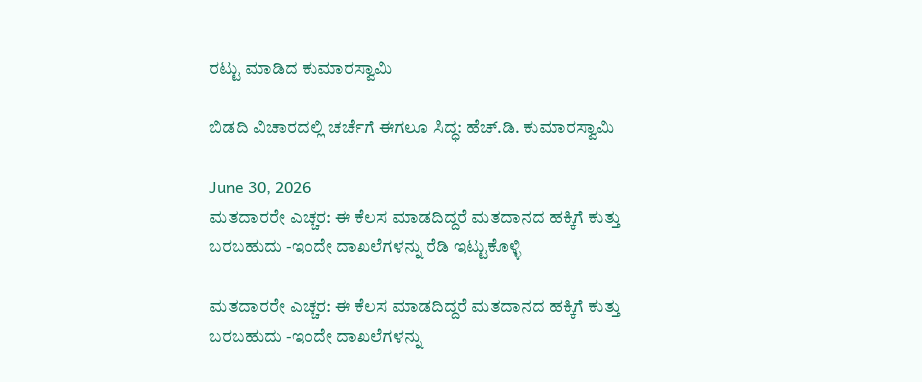ರಟ್ಟು ಮಾಡಿದ ಕುಮಾರಸ್ವಾಮಿ

ಬಿಡದಿ ವಿಚಾರದಲ್ಲಿ ಚರ್ಚೆಗೆ ಈಗಲೂ ಸಿದ್ಧ: ಹೆಚ್.ಡಿ. ಕುಮಾರಸ್ವಾಮಿ

June 30, 2026
ಮತದಾರರೇ ಎಚ್ಚರ: ಈ ಕೆಲಸ ಮಾಡದಿದ್ದರೆ ಮತದಾನದ ಹಕ್ಕಿಗೆ ಕುತ್ತು ಬರಬಹುದು -ಇಂದೇ ದಾಖಲೆಗಳನ್ನು ರೆಡಿ ಇಟ್ಟುಕೊಳ್ಳಿ

ಮತದಾರರೇ ಎಚ್ಚರ: ಈ ಕೆಲಸ ಮಾಡದಿದ್ದರೆ ಮತದಾನದ ಹಕ್ಕಿಗೆ ಕುತ್ತು ಬರಬಹುದು -ಇಂದೇ ದಾಖಲೆಗಳನ್ನು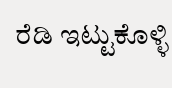ರೆಡಿ ಇಟ್ಟುಕೊಳ್ಳಿ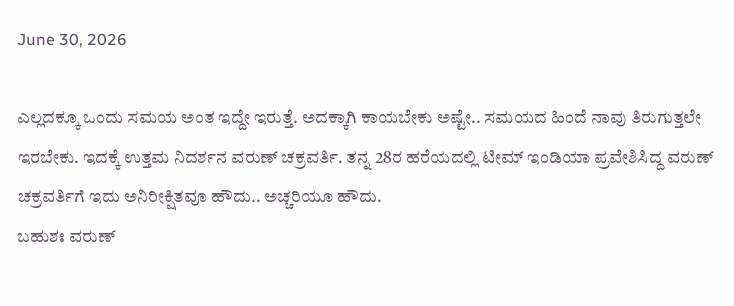June 30, 2026

ಎಲ್ಲದಕ್ಕೂ ಒಂದು ಸಮಯ ಅಂತ ಇದ್ದೇ ಇರುತ್ತೆ. ಅದಕ್ಕಾಗಿ ಕಾಯಬೇಕು ಅಷ್ಟೇ.. ಸಮಯದ ಹಿಂದೆ ನಾವು ತಿರುಗುತ್ತಲೇ ಇರಬೇಕು. ಇದಕ್ಕೆ ಉತ್ತಮ ನಿದರ್ಶನ ವರುಣ್ ಚಕ್ರವರ್ತಿ. ತನ್ನ 28ರ ಹರೆಯದಲ್ಲಿ ಟೀಮ್ ಇಂಡಿಯಾ ಪ್ರವೇಶಿಸಿದ್ದ ವರುಣ್ ಚಕ್ರವರ್ತಿಗೆ ಇದು ಅನಿರೀಕ್ಷಿತವೂ ಹೌದು.. ಅಚ್ಚರಿಯೂ ಹೌದು.
ಬಹುಶಃ ವರುಣ್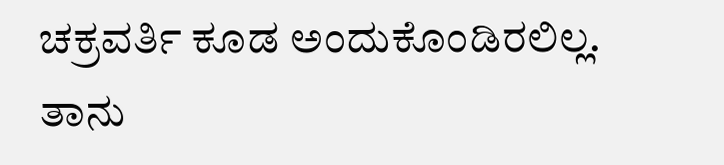ಚಕ್ರವರ್ತಿ ಕೂಡ ಅಂದುಕೊಂಡಿರಲಿಲ್ಲ. ತಾನು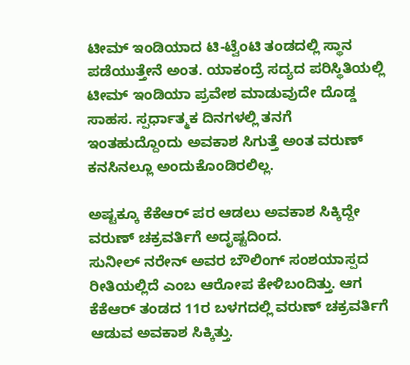ಟೀಮ್ ಇಂಡಿಯಾದ ಟಿ-ಟ್ವೆಂಟಿ ತಂಡದಲ್ಲಿ ಸ್ಥಾನ ಪಡೆಯುತ್ತೇನೆ ಅಂತ. ಯಾಕಂದ್ರೆ ಸದ್ಯದ ಪರಿಸ್ಥಿತಿಯಲ್ಲಿ ಟೀಮ್ ಇಂಡಿಯಾ ಪ್ರವೇಶ ಮಾಡುವುದೇ ದೊಡ್ಡ ಸಾಹಸ. ಸ್ಪರ್ಧಾತ್ಮಕ ದಿನಗಳಲ್ಲಿ ತನಗೆ ಇಂತಹುದ್ದೊಂದು ಅವಕಾಶ ಸಿಗುತ್ತೆ ಅಂತ ವರುಣ್ ಕನಸಿನಲ್ಲೂ ಅಂದುಕೊಂಡಿರಲಿಲ್ಲ.

ಅಷ್ಟಕ್ಕೂ ಕೆಕೆಆರ್ ಪರ ಆಡಲು ಅವಕಾಶ ಸಿಕ್ಕಿದ್ದೇ ವರುಣ್ ಚಕ್ರವರ್ತಿಗೆ ಅದೃಷ್ಟದಿಂದ.
ಸುನೀಲ್ ನರೇನ್ ಅವರ ಬೌಲಿಂಗ್ ಸಂಶಯಾಸ್ಪದ ರೀತಿಯಲ್ಲಿದೆ ಎಂಬ ಆರೋಪ ಕೇಳಿಬಂದಿತ್ತು. ಆಗ ಕೆಕೆಆರ್ ತಂಡದ 11ರ ಬಳಗದಲ್ಲಿ ವರುಣ್ ಚಕ್ರವರ್ತಿಗೆ ಆಡುವ ಅವಕಾಶ ಸಿಕ್ಕಿತ್ತು.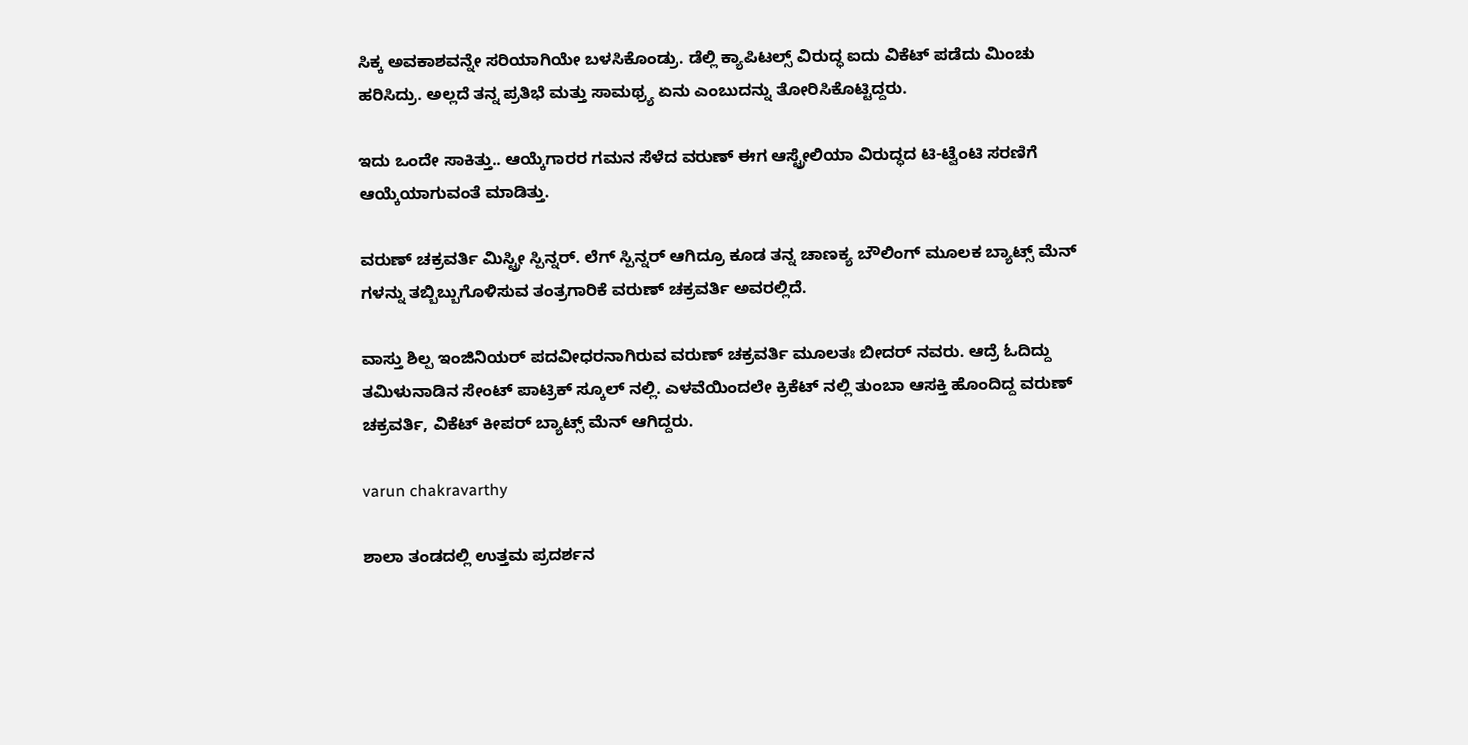ಸಿಕ್ಕ ಅವಕಾಶವನ್ನೇ ಸರಿಯಾಗಿಯೇ ಬಳಸಿಕೊಂಡ್ರು. ಡೆಲ್ಲಿ ಕ್ಯಾಪಿಟಲ್ಸ್ ವಿರುದ್ಧ ಐದು ವಿಕೆಟ್ ಪಡೆದು ಮಿಂಚು ಹರಿಸಿದ್ರು. ಅಲ್ಲದೆ ತನ್ನ ಪ್ರತಿಭೆ ಮತ್ತು ಸಾಮಥ್ರ್ಯ ಏನು ಎಂಬುದನ್ನು ತೋರಿಸಿಕೊಟ್ಟಿದ್ದರು.

ಇದು ಒಂದೇ ಸಾಕಿತ್ತು.. ಆಯ್ಕೆಗಾರರ ಗಮನ ಸೆಳೆದ ವರುಣ್ ಈಗ ಆಸ್ಟ್ರೇಲಿಯಾ ವಿರುದ್ಧದ ಟಿ-ಟ್ವೆಂಟಿ ಸರಣಿಗೆ ಆಯ್ಕೆಯಾಗುವಂತೆ ಮಾಡಿತ್ತು.

ವರುಣ್ ಚಕ್ರವರ್ತಿ ಮಿಸ್ಟ್ರೀ ಸ್ಪಿನ್ನರ್. ಲೆಗ್ ಸ್ಪಿನ್ನರ್ ಆಗಿದ್ರೂ ಕೂಡ ತನ್ನ ಚಾಣಕ್ಯ ಬೌಲಿಂಗ್ ಮೂಲಕ ಬ್ಯಾಟ್ಸ್ ಮೆನ್ ಗಳನ್ನು ತಬ್ಬಿಬ್ಬುಗೊಳಿಸುವ ತಂತ್ರಗಾರಿಕೆ ವರುಣ್ ಚಕ್ರವರ್ತಿ ಅವರಲ್ಲಿದೆ.

ವಾಸ್ತು ಶಿಲ್ಪ ಇಂಜಿನಿಯರ್ ಪದವೀಧರನಾಗಿರುವ ವರುಣ್ ಚಕ್ರವರ್ತಿ ಮೂಲತಃ ಬೀದರ್ ನವರು. ಆದ್ರೆ ಓದಿದ್ದು ತಮಿಳುನಾಡಿನ ಸೇಂಟ್ ಪಾಟ್ರಿಕ್ ಸ್ಕೂಲ್ ನಲ್ಲಿ. ಎಳವೆಯಿಂದಲೇ ಕ್ರಿಕೆಟ್ ನಲ್ಲಿ ತುಂಬಾ ಆಸಕ್ತಿ ಹೊಂದಿದ್ದ ವರುಣ್ ಚಕ್ರವರ್ತಿ, ವಿಕೆಟ್ ಕೀಪರ್ ಬ್ಯಾಟ್ಸ್ ಮೆನ್ ಆಗಿದ್ದರು.

varun chakravarthy

ಶಾಲಾ ತಂಡದಲ್ಲಿ ಉತ್ತಮ ಪ್ರದರ್ಶನ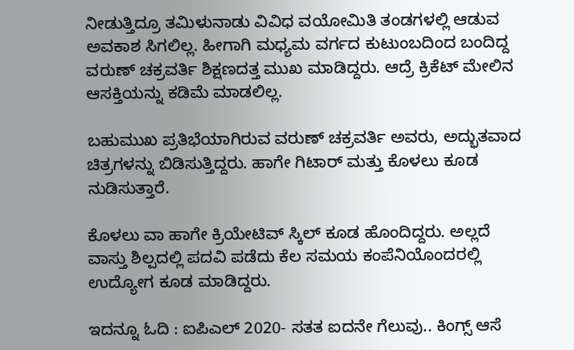ನೀಡುತ್ತಿದ್ರೂ ತಮಿಳುನಾಡು ವಿವಿಧ ವಯೋಮಿತಿ ತಂಡಗಳಲ್ಲಿ ಆಡುವ ಅವಕಾಶ ಸಿಗಲಿಲ್ಲ. ಹೀಗಾಗಿ ಮಧ್ಯಮ ವರ್ಗದ ಕುಟುಂಬದಿಂದ ಬಂದಿದ್ದ ವರುಣ್ ಚಕ್ರವರ್ತಿ ಶಿಕ್ಷಣದತ್ತ ಮುಖ ಮಾಡಿದ್ದರು. ಆದ್ರೆ ಕ್ರಿಕೆಟ್ ಮೇಲಿನ ಆಸಕ್ತಿಯನ್ನು ಕಡಿಮೆ ಮಾಡಲಿಲ್ಲ.

ಬಹುಮುಖ ಪ್ರತಿಭೆಯಾಗಿರುವ ವರುಣ್ ಚಕ್ರವರ್ತಿ ಅವರು, ಅದ್ಭುತವಾದ ಚಿತ್ರಗಳನ್ನು ಬಿಡಿಸುತ್ತಿದ್ದರು. ಹಾಗೇ ಗಿಟಾರ್ ಮತ್ತು ಕೊಳಲು ಕೂಡ ನುಡಿಸುತ್ತಾರೆ.

ಕೊಳಲು ವಾ ಹಾಗೇ ಕ್ರಿಯೇಟಿವ್ ಸ್ಕಿಲ್ ಕೂಡ ಹೊಂದಿದ್ದರು. ಅಲ್ಲದೆ ವಾಸ್ತು ಶಿಲ್ಪದಲ್ಲಿ ಪದವಿ ಪಡೆದು ಕೆಲ ಸಮಯ ಕಂಪೆನಿಯೊಂದರಲ್ಲಿ ಉದ್ಯೋಗ ಕೂಡ ಮಾಡಿದ್ದರು.

ಇದನ್ನೂ ಓದಿ : ಐಪಿಎಲ್ 2020- ಸತತ ಐದನೇ ಗೆಲುವು.. ಕಿಂಗ್ಸ್ ಆಸೆ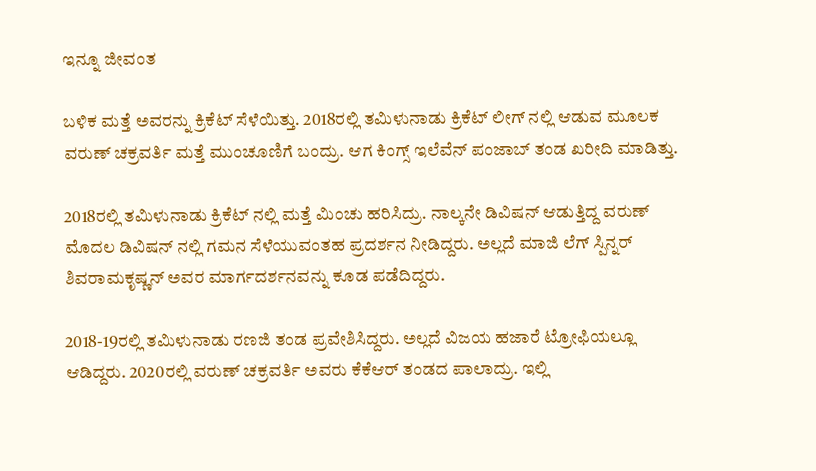ಇನ್ನೂ ಜೀವಂತ

ಬಳಿಕ ಮತ್ತೆ ಅವರನ್ನು ಕ್ರಿಕೆಟ್ ಸೆಳೆಯಿತ್ತು. 2018ರಲ್ಲಿ ತಮಿಳುನಾಡು ಕ್ರಿಕೆಟ್ ಲೀಗ್ ನಲ್ಲಿ ಆಡುವ ಮೂಲಕ ವರುಣ್ ಚಕ್ರವರ್ತಿ ಮತ್ತೆ ಮುಂಚೂಣಿಗೆ ಬಂದ್ರು. ಆಗ ಕಿಂಗ್ಸ್ ಇಲೆವೆನ್ ಪಂಜಾಬ್ ತಂಡ ಖರೀದಿ ಮಾಡಿತ್ತು.

2018ರಲ್ಲಿ ತಮಿಳುನಾಡು ಕ್ರಿಕೆಟ್ ನಲ್ಲಿ ಮತ್ತೆ ಮಿಂಚು ಹರಿಸಿದ್ರು. ನಾಲ್ಕನೇ ಡಿವಿಷನ್ ಆಡುತ್ತಿದ್ದ ವರುಣ್ ಮೊದಲ ಡಿವಿಷನ್ ನಲ್ಲಿ ಗಮನ ಸೆಳೆಯುವಂತಹ ಪ್ರದರ್ಶನ ನೀಡಿದ್ದರು. ಅಲ್ಲದೆ ಮಾಜಿ ಲೆಗ್ ಸ್ಪಿನ್ನರ್ ಶಿವರಾಮಕೃಷ್ಣನ್ ಅವರ ಮಾರ್ಗದರ್ಶನವನ್ನು ಕೂಡ ಪಡೆದಿದ್ದರು.

2018-19ರಲ್ಲಿ ತಮಿಳುನಾಡು ರಣಜಿ ತಂಡ ಪ್ರವೇಶಿಸಿದ್ದರು. ಅಲ್ಲದೆ ವಿಜಯ ಹಜಾರೆ ಟ್ರೋಫಿಯಲ್ಲೂ ಆಡಿದ್ದರು. 2020ರಲ್ಲಿ ವರುಣ್ ಚಕ್ರವರ್ತಿ ಅವರು ಕೆಕೆಆರ್ ತಂಡದ ಪಾಲಾದ್ರು. ಇಲ್ಲಿ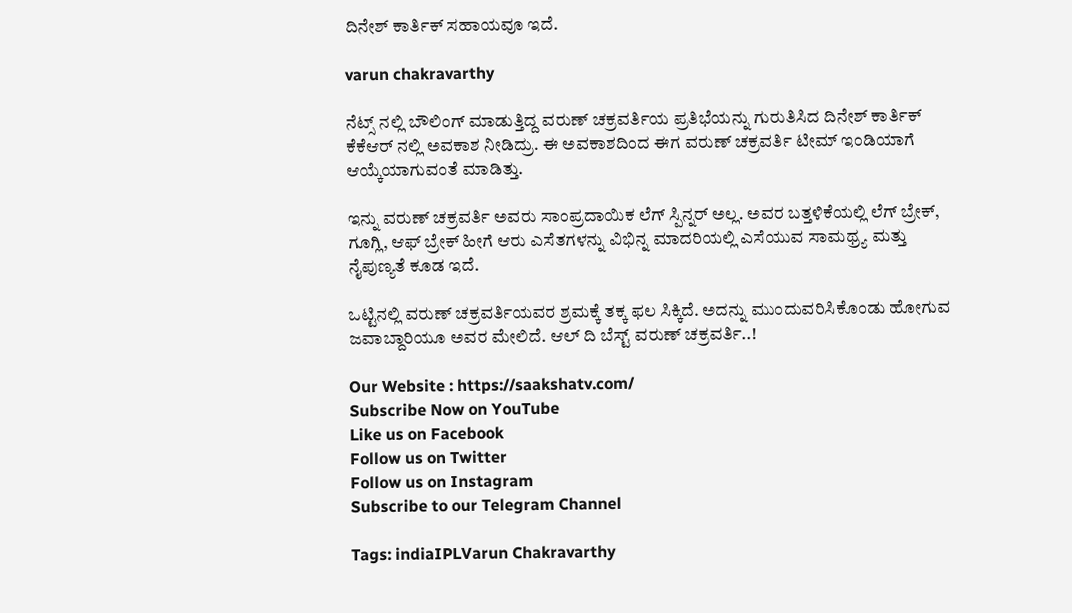ದಿನೇಶ್ ಕಾರ್ತಿಕ್ ಸಹಾಯವೂ ಇದೆ.

varun chakravarthy

ನೆಟ್ಸ್ ನಲ್ಲಿ ಬೌಲಿಂಗ್ ಮಾಡುತ್ತಿದ್ದ ವರುಣ್ ಚಕ್ರವರ್ತಿಯ ಪ್ರತಿಭೆಯನ್ನು ಗುರುತಿಸಿದ ದಿನೇಶ್ ಕಾರ್ತಿಕ್ ಕೆಕೆಆರ್ ನಲ್ಲಿ ಅವಕಾಶ ನೀಡಿದ್ರು. ಈ ಅವಕಾಶದಿಂದ ಈಗ ವರುಣ್ ಚಕ್ರವರ್ತಿ ಟೀಮ್ ಇಂಡಿಯಾಗೆ ಆಯ್ಕೆಯಾಗುವಂತೆ ಮಾಡಿತ್ತು.

ಇನ್ನು ವರುಣ್ ಚಕ್ರವರ್ತಿ ಅವರು ಸಾಂಪ್ರದಾಯಿಕ ಲೆಗ್ ಸ್ಪಿನ್ನರ್ ಅಲ್ಲ. ಅವರ ಬತ್ತಳಿಕೆಯಲ್ಲಿ ಲೆಗ್ ಬ್ರೇಕ್, ಗೂಗ್ಲಿ, ಆಫ್ ಬ್ರೇಕ್ ಹೀಗೆ ಆರು ಎಸೆತಗಳನ್ನು ವಿಭಿನ್ನ ಮಾದರಿಯಲ್ಲಿ ಎಸೆಯುವ ಸಾಮಥ್ರ್ಯ ಮತ್ತು ನೈಪುಣ್ಯತೆ ಕೂಡ ಇದೆ.

ಒಟ್ಟಿನಲ್ಲಿ ವರುಣ್ ಚಕ್ರವರ್ತಿಯವರ ಶ್ರಮಕ್ಕೆ ತಕ್ಕ ಫಲ ಸಿಕ್ಕಿದೆ. ಅದನ್ನು ಮುಂದುವರಿಸಿಕೊಂಡು ಹೋಗುವ ಜವಾಬ್ದಾರಿಯೂ ಅವರ ಮೇಲಿದೆ. ಆಲ್ ದಿ ಬೆಸ್ಟ್ ವರುಣ್ ಚಕ್ರವರ್ತಿ..!

Our Website : https://saakshatv.com/
Subscribe Now on YouTube
Like us on Facebook
Follow us on Twitter
Follow us on Instagram
Subscribe to our Telegram Channel

Tags: indiaIPLVarun Chakravarthy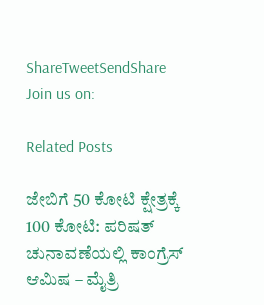ShareTweetSendShare
Join us on:

Related Posts

ಜೇಬಿಗೆ 50 ಕೋಟಿ ಕ್ಷೇತ್ರಕ್ಕೆ 100 ಕೋಟಿ: ಪರಿಷತ್ ಚುನಾವಣೆಯಲ್ಲಿ ಕಾಂಗ್ರೆಸ್ ಆಮಿಷ – ಮೈತ್ರಿ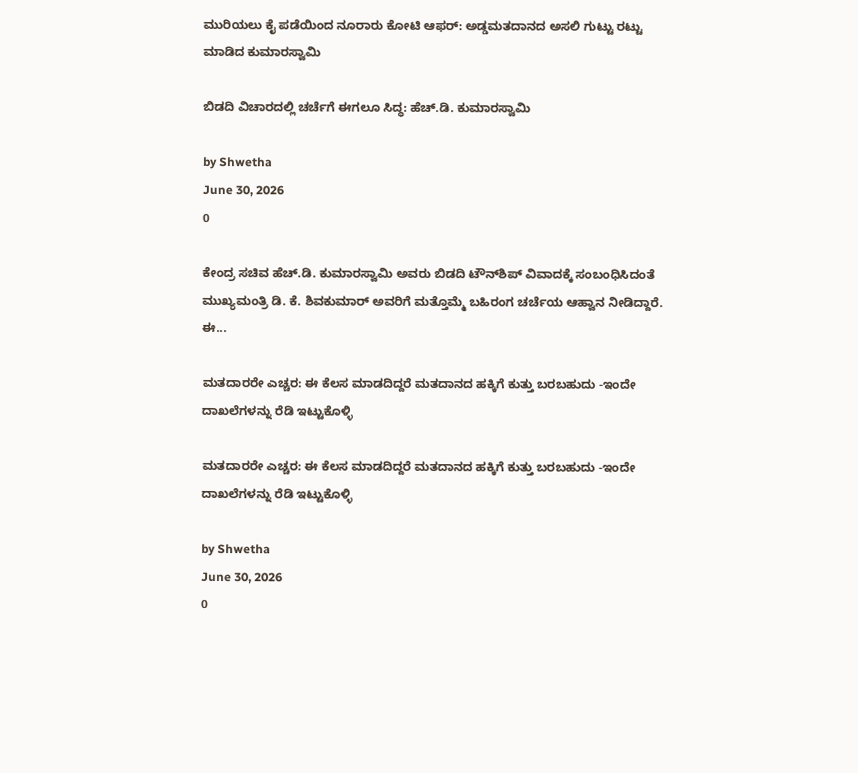ಮುರಿಯಲು ಕೈ ಪಡೆಯಿಂದ ನೂರಾರು ಕೋಟಿ ಆಫರ್: ಅಡ್ಡಮತದಾನದ ಅಸಲಿ ಗುಟ್ಟು ರಟ್ಟು ಮಾಡಿದ ಕುಮಾರಸ್ವಾಮಿ

ಬಿಡದಿ ವಿಚಾರದಲ್ಲಿ ಚರ್ಚೆಗೆ ಈಗಲೂ ಸಿದ್ಧ: ಹೆಚ್.ಡಿ. ಕುಮಾರಸ್ವಾಮಿ

by Shwetha
June 30, 2026
0

ಕೇಂದ್ರ ಸಚಿವ ಹೆಚ್.ಡಿ. ಕುಮಾರಸ್ವಾಮಿ ಅವರು ಬಿಡದಿ ಟೌನ್‌ಶಿಪ್‌ ವಿವಾದಕ್ಕೆ ಸಂಬಂಧಿಸಿದಂತೆ ಮುಖ್ಯಮಂತ್ರಿ ಡಿ. ಕೆ. ಶಿವಕುಮಾರ್ ಅವರಿಗೆ ಮತ್ತೊಮ್ಮೆ ಬಹಿರಂಗ ಚರ್ಚೆಯ ಆಹ್ವಾನ ನೀಡಿದ್ದಾರೆ. ಈ...

ಮತದಾರರೇ ಎಚ್ಚರ: ಈ ಕೆಲಸ ಮಾಡದಿದ್ದರೆ ಮತದಾನದ ಹಕ್ಕಿಗೆ ಕುತ್ತು ಬರಬಹುದು -ಇಂದೇ ದಾಖಲೆಗಳನ್ನು ರೆಡಿ ಇಟ್ಟುಕೊಳ್ಳಿ

ಮತದಾರರೇ ಎಚ್ಚರ: ಈ ಕೆಲಸ ಮಾಡದಿದ್ದರೆ ಮತದಾನದ ಹಕ್ಕಿಗೆ ಕುತ್ತು ಬರಬಹುದು -ಇಂದೇ ದಾಖಲೆಗಳನ್ನು ರೆಡಿ ಇಟ್ಟುಕೊಳ್ಳಿ

by Shwetha
June 30, 2026
0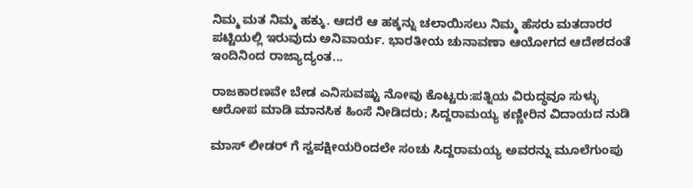ನಿಮ್ಮ ಮತ ನಿಮ್ಮ ಹಕ್ಕು. ಆದರೆ ಆ ಹಕ್ಕನ್ನು ಚಲಾಯಿಸಲು ನಿಮ್ಮ ಹೆಸರು ಮತದಾರರ ಪಟ್ಟಿಯಲ್ಲಿ ಇರುವುದು ಅನಿವಾರ್ಯ. ಭಾರತೀಯ ಚುನಾವಣಾ ಆಯೋಗದ ಆದೇಶದಂತೆ ಇಂದಿನಿಂದ ರಾಜ್ಯಾದ್ಯಂತ...

ರಾಜಕಾರಣವೇ ಬೇಡ ಎನಿಸುವಷ್ಟು ನೋವು ಕೊಟ್ಟರು:ಪತ್ನಿಯ ವಿರುದ್ಧವೂ ಸುಳ್ಳು ಆರೋಪ ಮಾಡಿ ಮಾನಸಿಕ ಹಿಂಸೆ ನೀಡಿದರು; ಸಿದ್ದರಾಮಯ್ಯ ಕಣ್ಣೀರಿನ ವಿದಾಯದ ನುಡಿ

ಮಾಸ್ ಲೀಡರ್ ಗೆ ಸ್ವಪಕ್ಷೀಯರಿಂದಲೇ ಸಂಚು ಸಿದ್ದರಾಮಯ್ಯ ಅವರನ್ನು ಮೂಲೆಗುಂಪು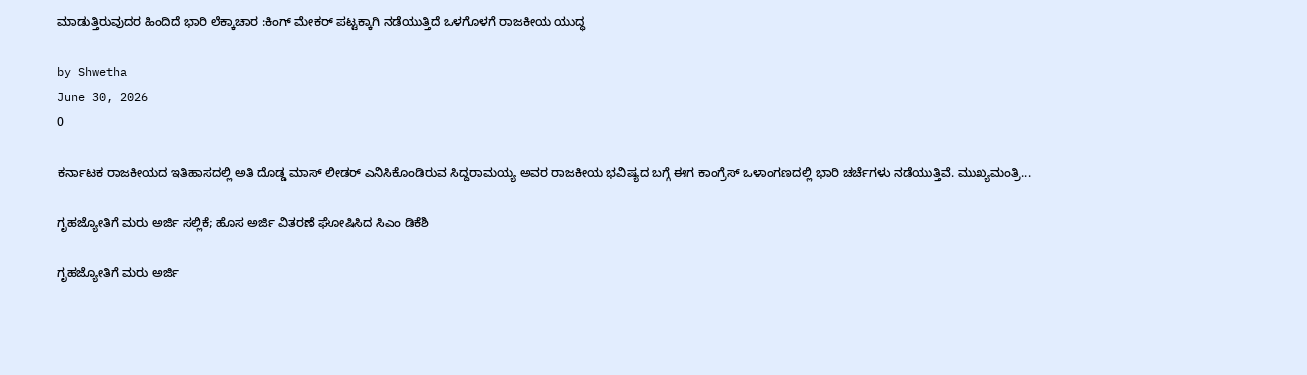ಮಾಡುತ್ತಿರುವುದರ ಹಿಂದಿದೆ ಭಾರಿ ಲೆಕ್ಕಾಚಾರ :ಕಿಂಗ್ ಮೇಕರ್ ಪಟ್ಟಕ್ಕಾಗಿ ನಡೆಯುತ್ತಿದೆ ಒಳಗೊಳಗೆ ರಾಜಕೀಯ ಯುದ್ಧ

by Shwetha
June 30, 2026
0

ಕರ್ನಾಟಕ ರಾಜಕೀಯದ ಇತಿಹಾಸದಲ್ಲಿ ಅತಿ ದೊಡ್ಡ ಮಾಸ್ ಲೀಡರ್ ಎನಿಸಿಕೊಂಡಿರುವ ಸಿದ್ದರಾಮಯ್ಯ ಅವರ ರಾಜಕೀಯ ಭವಿಷ್ಯದ ಬಗ್ಗೆ ಈಗ ಕಾಂಗ್ರೆಸ್ ಒಳಾಂಗಣದಲ್ಲಿ ಭಾರಿ ಚರ್ಚೆಗಳು ನಡೆಯುತ್ತಿವೆ. ಮುಖ್ಯಮಂತ್ರಿ...

ಗೃಹಜ್ಯೋತಿಗೆ ಮರು ಅರ್ಜಿ ಸಲ್ಲಿಕೆ; ಹೊಸ ಅರ್ಜಿ ವಿತರಣೆ ಘೋಷಿಸಿದ ಸಿಎಂ ಡಿಕೆಶಿ

ಗೃಹಜ್ಯೋತಿಗೆ ಮರು ಅರ್ಜಿ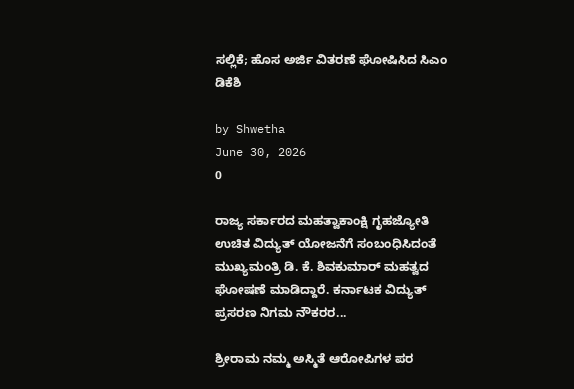ಸಲ್ಲಿಕೆ; ಹೊಸ ಅರ್ಜಿ ವಿತರಣೆ ಘೋಷಿಸಿದ ಸಿಎಂ ಡಿಕೆಶಿ

by Shwetha
June 30, 2026
0

ರಾಜ್ಯ ಸರ್ಕಾರದ ಮಹತ್ವಾಕಾಂಕ್ಷಿ ಗೃಹಜ್ಯೋತಿ ಉಚಿತ ವಿದ್ಯುತ್ ಯೋಜನೆಗೆ ಸಂಬಂಧಿಸಿದಂತೆ ಮುಖ್ಯಮಂತ್ರಿ ಡಿ. ಕೆ. ಶಿವಕುಮಾರ್ ಮಹತ್ವದ ಘೋಷಣೆ ಮಾಡಿದ್ದಾರೆ. ಕರ್ನಾಟಕ ವಿದ್ಯುತ್ ಪ್ರಸರಣ ನಿಗಮ ನೌಕರರ...

ಶ್ರೀರಾಮ ನಮ್ಮ ಅಸ್ಮಿತೆ ಆರೋಪಿಗಳ ಪರ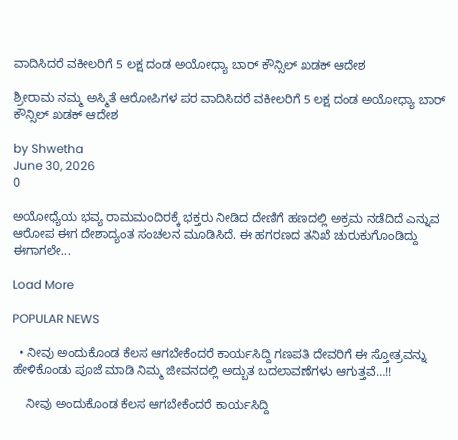ವಾದಿಸಿದರೆ ವಕೀಲರಿಗೆ 5 ಲಕ್ಷ ದಂಡ ಅಯೋಧ್ಯಾ ಬಾರ್ ಕೌನ್ಸಿಲ್ ಖಡಕ್ ಆದೇಶ

ಶ್ರೀರಾಮ ನಮ್ಮ ಅಸ್ಮಿತೆ ಆರೋಪಿಗಳ ಪರ ವಾದಿಸಿದರೆ ವಕೀಲರಿಗೆ 5 ಲಕ್ಷ ದಂಡ ಅಯೋಧ್ಯಾ ಬಾರ್ ಕೌನ್ಸಿಲ್ ಖಡಕ್ ಆದೇಶ

by Shwetha
June 30, 2026
0

ಅಯೋಧ್ಯೆಯ ಭವ್ಯ ರಾಮಮಂದಿರಕ್ಕೆ ಭಕ್ತರು ನೀಡಿದ ದೇಣಿಗೆ ಹಣದಲ್ಲಿ ಅಕ್ರಮ ನಡೆದಿದೆ ಎನ್ನುವ ಆರೋಪ ಈಗ ದೇಶಾದ್ಯಂತ ಸಂಚಲನ ಮೂಡಿಸಿದೆ. ಈ ಹಗರಣದ ತನಿಖೆ ಚುರುಕುಗೊಂಡಿದ್ದು ಈಗಾಗಲೇ...

Load More

POPULAR NEWS

  • ನೀವು ಅಂದುಕೊಂಡ ಕೆಲಸ ಆಗಬೇಕೆಂದರೆ ಕಾರ್ಯಸಿದ್ದಿ ಗಣಪತಿ ದೇವರಿಗೆ ಈ ಸ್ತೋತ್ರವನ್ನು ಹೇಳಿಕೊಂಡು ಪೂಜೆ ಮಾಡಿ ನಿಮ್ಮ ಜೀವನದಲ್ಲಿ ಅದ್ಬುತ ಬದಲಾವಣೆಗಳು ಆಗುತ್ತವೆ…!!

    ನೀವು ಅಂದುಕೊಂಡ ಕೆಲಸ ಆಗಬೇಕೆಂದರೆ ಕಾರ್ಯಸಿದ್ದಿ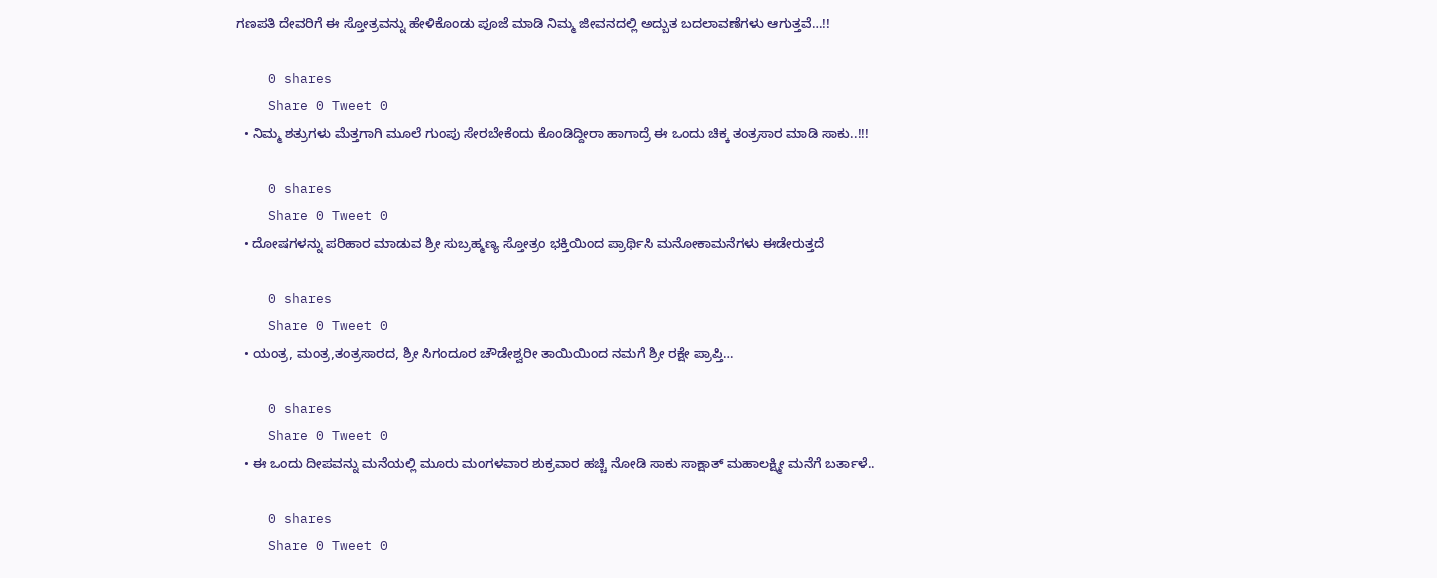ಗಣಪತಿ ದೇವರಿಗೆ ಈ ಸ್ತೋತ್ರವನ್ನು ಹೇಳಿಕೊಂಡು ಪೂಜೆ ಮಾಡಿ ನಿಮ್ಮ ಜೀವನದಲ್ಲಿ ಅದ್ಬುತ ಬದಲಾವಣೆಗಳು ಆಗುತ್ತವೆ…!!

    0 shares
    Share 0 Tweet 0
  • ನಿಮ್ಮ ಶತ್ರುಗಳು ಮೆತ್ತಗಾಗಿ ಮೂಲೆ ಗುಂಪು ಸೇರಬೇಕೆಂದು ಕೊಂಡಿದ್ದೀರಾ ಹಾಗಾದ್ರೆ ಈ ಒಂದು ಚಿಕ್ಕ ತಂತ್ರಸಾರ ಮಾಡಿ ಸಾಕು..!!!

    0 shares
    Share 0 Tweet 0
  • ದೋಷಗಳನ್ನು ಪರಿಹಾರ ಮಾಡುವ ಶ್ರೀ ಸುಬ್ರಹ್ಮಣ್ಯ ಸ್ತೋತ್ರಂ ಭಕ್ತಿಯಿಂದ ಪ್ರಾರ್ಥಿಸಿ ಮನೋಕಾಮನೆಗಳು ಈಡೇರುತ್ತದೆ

    0 shares
    Share 0 Tweet 0
  • ಯಂತ್ರ, ಮಂತ್ರ,ತಂತ್ರಸಾರದ, ಶ್ರೀ ಸಿಗಂದೂರ ಚೌಡೇಶ್ವರೀ ತಾಯಿಯಿಂದ ನಮಗೆ ಶ್ರೀ ರಕ್ಷೇ ಪ್ರಾಪ್ತಿ…

    0 shares
    Share 0 Tweet 0
  • ಈ ಒಂದು ದೀಪವನ್ನು ಮನೆಯಲ್ಲಿ ಮೂರು ಮಂಗಳವಾರ ಶುಕ್ರವಾರ ಹಚ್ಚಿ ನೋಡಿ ಸಾಕು ಸಾಕ್ಷಾತ್ ಮಹಾಲಕ್ಷ್ಮೀ ಮನೆಗೆ ಬರ್ತಾಳೆ..

    0 shares
    Share 0 Tweet 0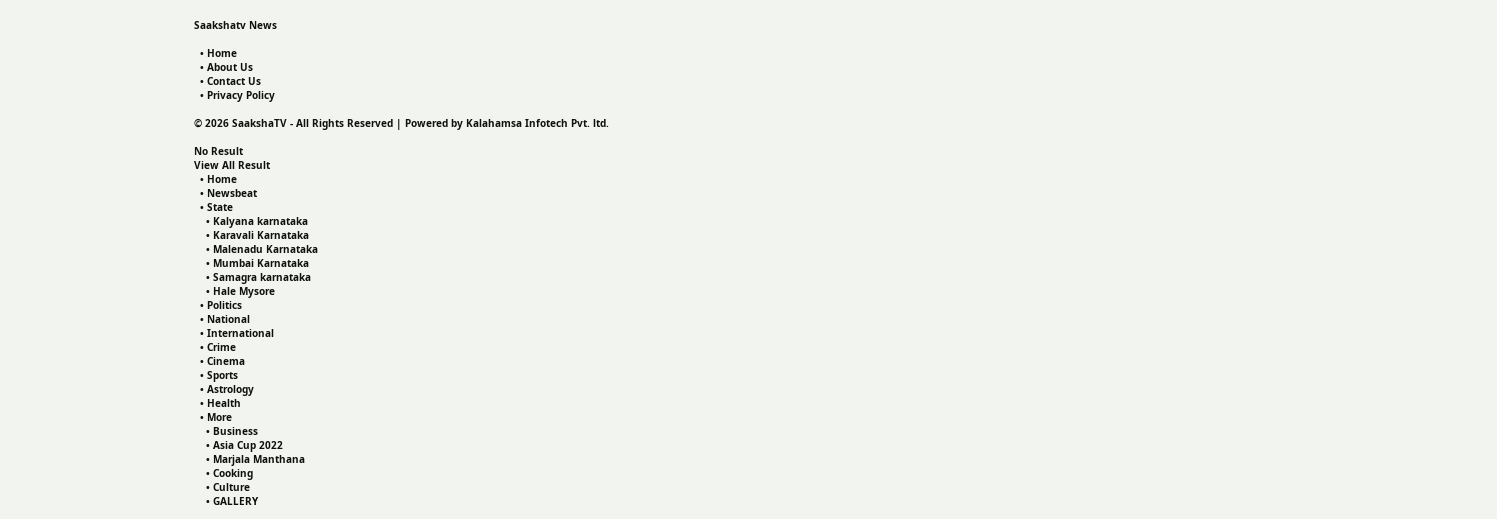Saakshatv News

  • Home
  • About Us
  • Contact Us
  • Privacy Policy

© 2026 SaakshaTV - All Rights Reserved | Powered by Kalahamsa Infotech Pvt. ltd.

No Result
View All Result
  • Home
  • Newsbeat
  • State
    • Kalyana karnataka
    • Karavali Karnataka
    • Malenadu Karnataka
    • Mumbai Karnataka
    • Samagra karnataka
    • Hale Mysore
  • Politics
  • National
  • International
  • Crime
  • Cinema
  • Sports
  • Astrology
  • Health
  • More
    • Business
    • Asia Cup 2022
    • Marjala Manthana
    • Cooking
    • Culture
    • GALLERY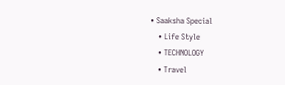• Saaksha Special
    • Life Style
    • TECHNOLOGY
    • Travel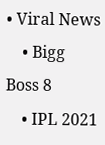• Viral News
    • Bigg Boss 8
    • IPL 2021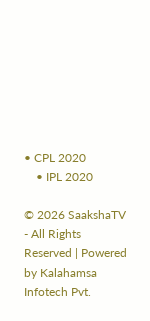• CPL 2020
    • IPL 2020

© 2026 SaakshaTV - All Rights Reserved | Powered by Kalahamsa Infotech Pvt.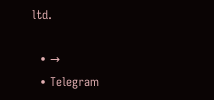ltd.

  • →
  • Telegram